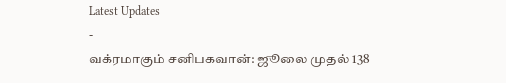Latest Updates
-
வக்ரமாகும் சனிபகவான்: ஜூலை முதல் 138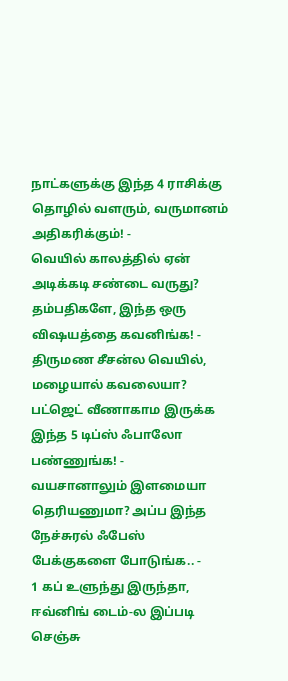நாட்களுக்கு இந்த 4 ராசிக்கு தொழில் வளரும், வருமானம் அதிகரிக்கும்! -
வெயில் காலத்தில் ஏன் அடிக்கடி சண்டை வருது? தம்பதிகளே, இந்த ஒரு விஷயத்தை கவனிங்க! -
திருமண சீசன்ல வெயில், மழையால் கவலையா? பட்ஜெட் வீணாகாம இருக்க இந்த 5 டிப்ஸ் ஃபாலோ பண்ணுங்க! -
வயசானாலும் இளமையா தெரியணுமா? அப்ப இந்த நேச்சுரல் ஃபேஸ் பேக்குகளை போடுங்க.. -
1 கப் உளுந்து இருந்தா, ஈவ்னிங் டைம்-ல இப்படி செஞ்சு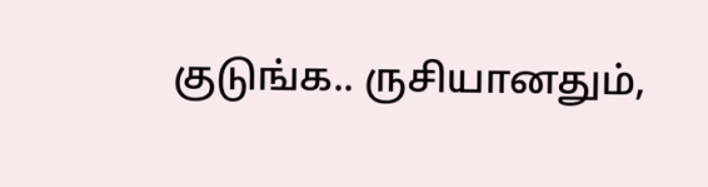குடுங்க.. ருசியானதும்,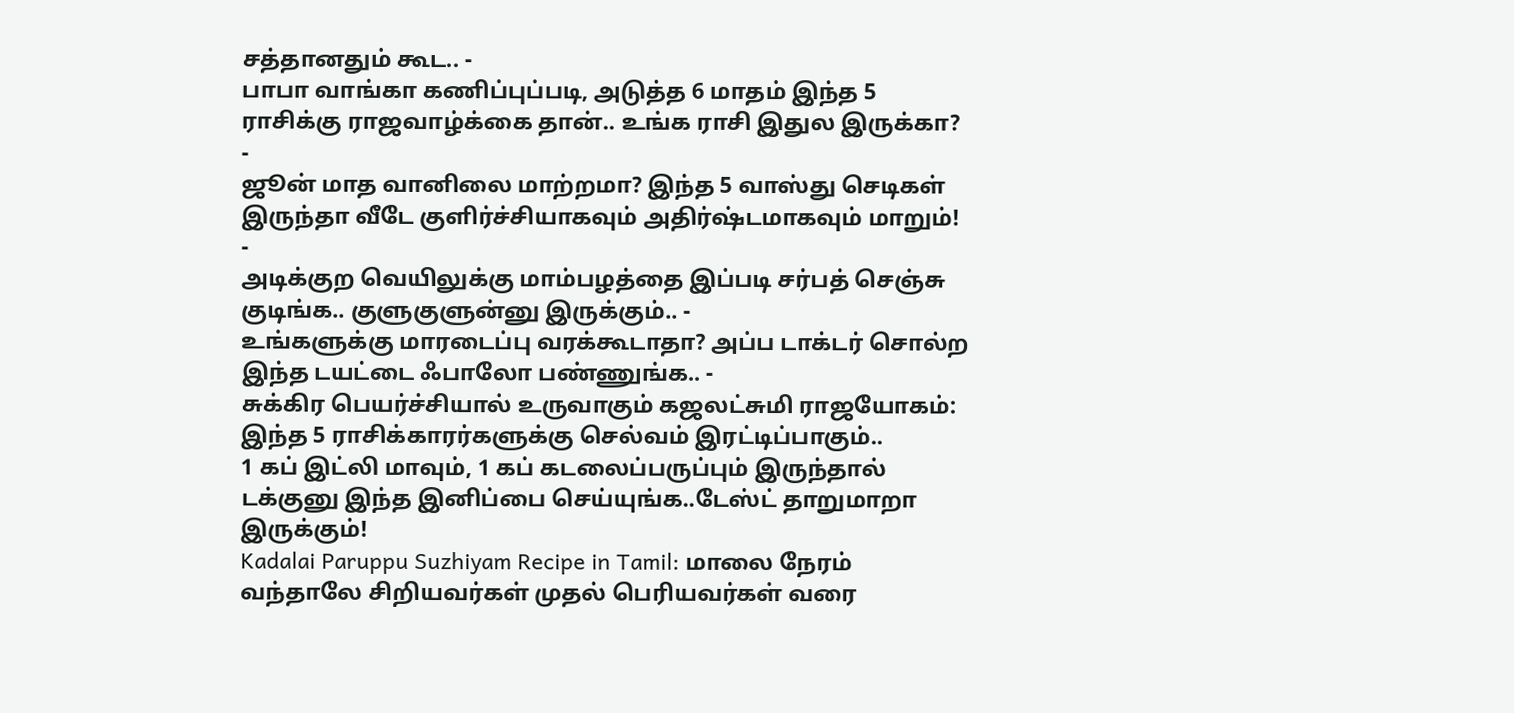சத்தானதும் கூட.. -
பாபா வாங்கா கணிப்புப்படி, அடுத்த 6 மாதம் இந்த 5 ராசிக்கு ராஜவாழ்க்கை தான்.. உங்க ராசி இதுல இருக்கா? -
ஜூன் மாத வானிலை மாற்றமா? இந்த 5 வாஸ்து செடிகள் இருந்தா வீடே குளிர்ச்சியாகவும் அதிர்ஷ்டமாகவும் மாறும்! -
அடிக்குற வெயிலுக்கு மாம்பழத்தை இப்படி சர்பத் செஞ்சு குடிங்க.. குளுகுளுன்னு இருக்கும்.. -
உங்களுக்கு மாரடைப்பு வரக்கூடாதா? அப்ப டாக்டர் சொல்ற இந்த டயட்டை ஃபாலோ பண்ணுங்க.. -
சுக்கிர பெயர்ச்சியால் உருவாகும் கஜலட்சுமி ராஜயோகம்: இந்த 5 ராசிக்காரர்களுக்கு செல்வம் இரட்டிப்பாகும்..
1 கப் இட்லி மாவும், 1 கப் கடலைப்பருப்பும் இருந்தால் டக்குனு இந்த இனிப்பை செய்யுங்க..டேஸ்ட் தாறுமாறா இருக்கும்!
Kadalai Paruppu Suzhiyam Recipe in Tamil: மாலை நேரம் வந்தாலே சிறியவர்கள் முதல் பெரியவர்கள் வரை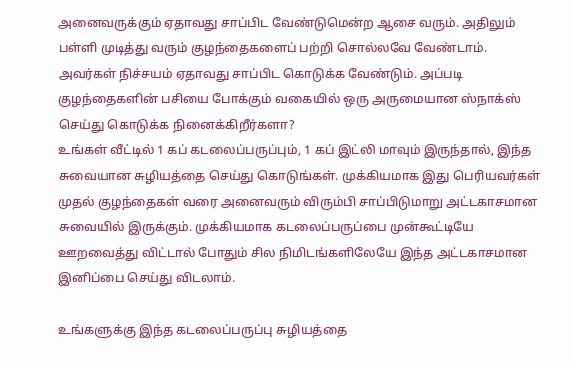அனைவருக்கும் ஏதாவது சாப்பிட வேண்டுமென்ற ஆசை வரும். அதிலும் பள்ளி முடித்து வரும் குழந்தைகளைப் பற்றி சொல்லவே வேண்டாம். அவர்கள் நிச்சயம் ஏதாவது சாப்பிட கொடுக்க வேண்டும். அப்படி குழந்தைகளின் பசியை போக்கும் வகையில் ஒரு அருமையான ஸ்நாக்ஸ் செய்து கொடுக்க நினைக்கிறீர்களா?
உங்கள் வீட்டில் 1 கப் கடலைப்பருப்பும், 1 கப் இட்லி மாவும் இருந்தால், இந்த சுவையான சுழியத்தை செய்து கொடுங்கள். முக்கியமாக இது பெரியவர்கள் முதல் குழந்தைகள் வரை அனைவரும் விரும்பி சாப்பிடுமாறு அட்டகாசமான சுவையில் இருக்கும். முக்கியமாக கடலைப்பருப்பை முன்கூட்டியே ஊறவைத்து விட்டால் போதும் சில நிமிடங்களிலேயே இந்த அட்டகாசமான இனிப்பை செய்து விடலாம்.

உங்களுக்கு இந்த கடலைப்பருப்பு சுழியத்தை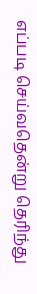எப்படி செய்வதென்று தெரிந்து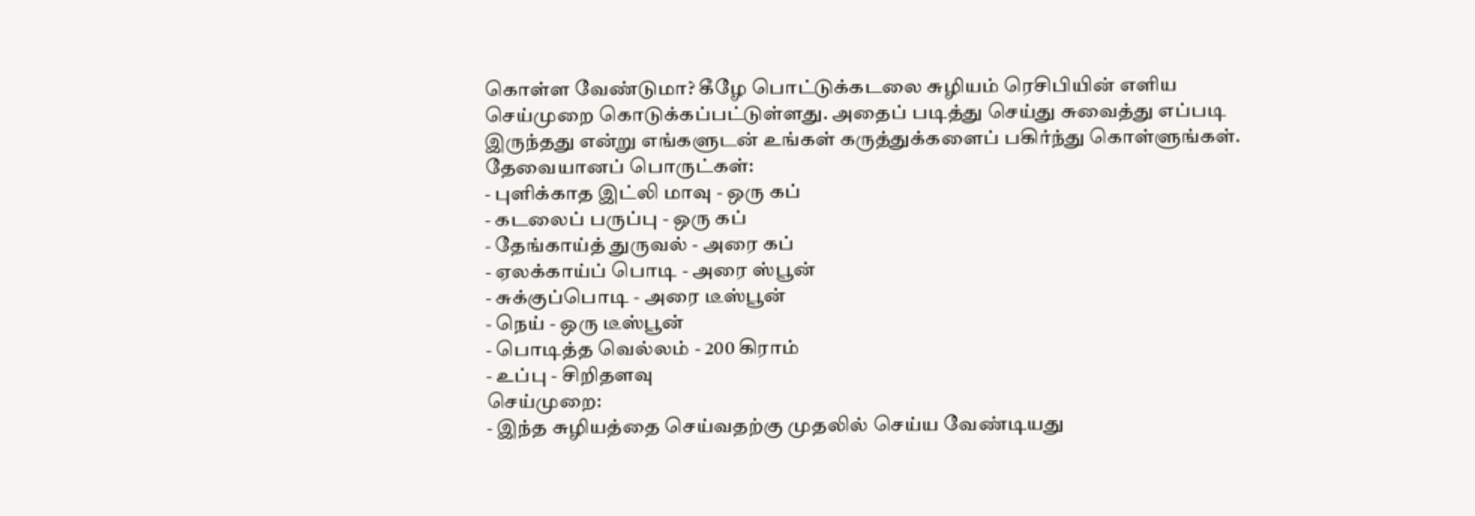கொள்ள வேண்டுமா? கீழே பொட்டுக்கடலை சுழியம் ரெசிபியின் எளிய செய்முறை கொடுக்கப்பட்டுள்ளது. அதைப் படித்து செய்து சுவைத்து எப்படி இருந்தது என்று எங்களுடன் உங்கள் கருத்துக்களைப் பகிர்ந்து கொள்ளுங்கள்.
தேவையானப் பொருட்கள்:
- புளிக்காத இட்லி மாவு - ஒரு கப்
- கடலைப் பருப்பு - ஒரு கப்
- தேங்காய்த் துருவல் - அரை கப்
- ஏலக்காய்ப் பொடி - அரை ஸ்பூன்
- சுக்குப்பொடி - அரை டீஸ்பூன்
- நெய் - ஒரு டீஸ்பூன்
- பொடித்த வெல்லம் - 200 கிராம்
- உப்பு - சிறிதளவு
செய்முறை:
- இந்த சுழியத்தை செய்வதற்கு முதலில் செய்ய வேண்டியது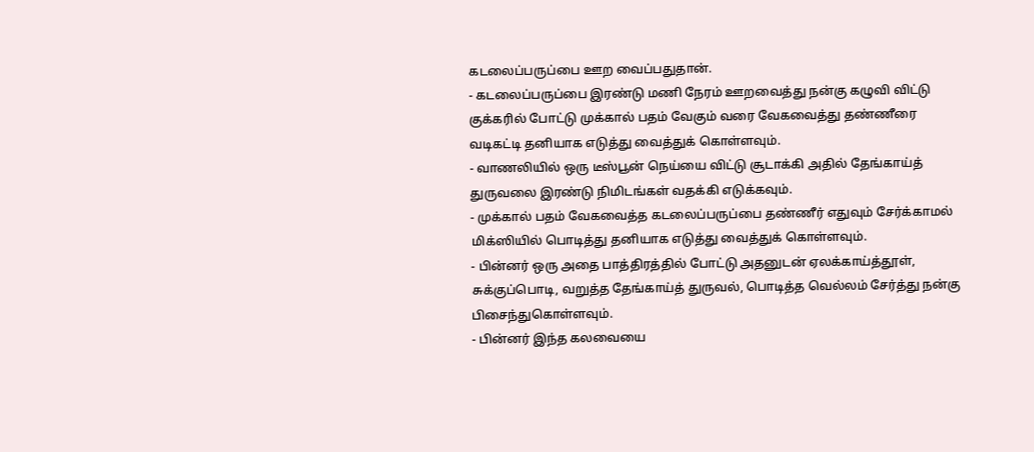கடலைப்பருப்பை ஊற வைப்பதுதான்.
- கடலைப்பருப்பை இரண்டு மணி நேரம் ஊறவைத்து நன்கு கழுவி விட்டு குக்கரில் போட்டு முக்கால் பதம் வேகும் வரை வேகவைத்து தண்ணீரை வடிகட்டி தனியாக எடுத்து வைத்துக் கொள்ளவும்.
- வாணலியில் ஒரு டீஸ்பூன் நெய்யை விட்டு சூடாக்கி அதில் தேங்காய்த் துருவலை இரண்டு நிமிடங்கள் வதக்கி எடுக்கவும்.
- முக்கால் பதம் வேகவைத்த கடலைப்பருப்பை தண்ணீர் எதுவும் சேர்க்காமல் மிக்ஸியில் பொடித்து தனியாக எடுத்து வைத்துக் கொள்ளவும்.
- பின்னர் ஒரு அதை பாத்திரத்தில் போட்டு அதனுடன் ஏலக்காய்த்தூள், சுக்குப்பொடி, வறுத்த தேங்காய்த் துருவல், பொடித்த வெல்லம் சேர்த்து நன்கு பிசைந்துகொள்ளவும்.
- பின்னர் இந்த கலவையை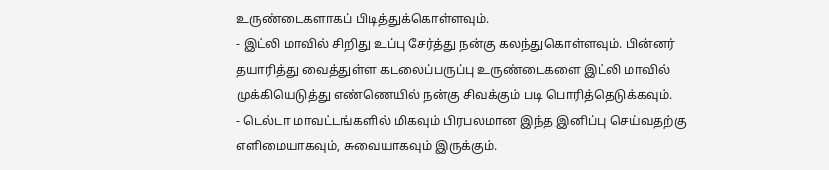உருண்டைகளாகப் பிடித்துக்கொள்ளவும்.
- இட்லி மாவில் சிறிது உப்பு சேர்த்து நன்கு கலந்துகொள்ளவும். பின்னர் தயாரித்து வைத்துள்ள கடலைப்பருப்பு உருண்டைகளை இட்லி மாவில் முக்கியெடுத்து எண்ணெயில் நன்கு சிவக்கும் படி பொரித்தெடுக்கவும்.
- டெல்டா மாவட்டங்களில் மிகவும் பிரபலமான இந்த இனிப்பு செய்வதற்கு எளிமையாகவும், சுவையாகவும் இருக்கும்.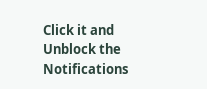Click it and Unblock the Notifications